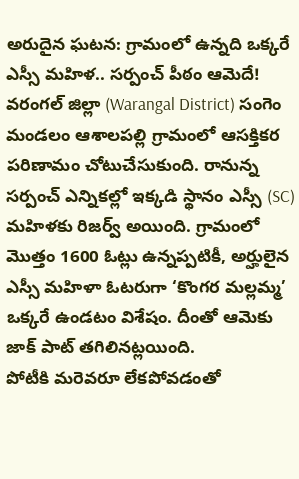అరుదైన ఘటన: గ్రామంలో ఉన్నది ఒక్కరే ఎస్సీ మహిళ.. సర్పంచ్ పీఠం ఆమెదే!
వరంగల్ జిల్లా (Warangal District) సంగెం మండలం ఆశాలపల్లి గ్రామంలో ఆసక్తికర పరిణామం చోటుచేసుకుంది. రానున్న సర్పంచ్ ఎన్నికల్లో ఇక్కడి స్థానం ఎస్సీ (SC) మహిళకు రిజర్వ్ అయింది. గ్రామంలో మొత్తం 1600 ఓట్లు ఉన్నప్పటికీ, అర్హులైన ఎస్సీ మహిళా ఓటరుగా ‘కొంగర మల్లమ్మ’ ఒక్కరే ఉండటం విశేషం. దీంతో ఆమెకు జాక్ పాట్ తగిలినట్లయింది.
పోటీకి మరెవరూ లేకపోవడంతో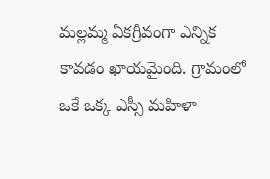మల్లమ్మ ఏకగ్రీవంగా ఎన్నిక కావడం ఖాయమైంది. గ్రామంలో ఒకే ఒక్క ఎస్సీ మహిళా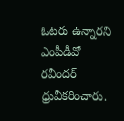ఓటరు ఉన్నారని ఎంపీడీవో రవీందర్ ధ్రువీకరించారు.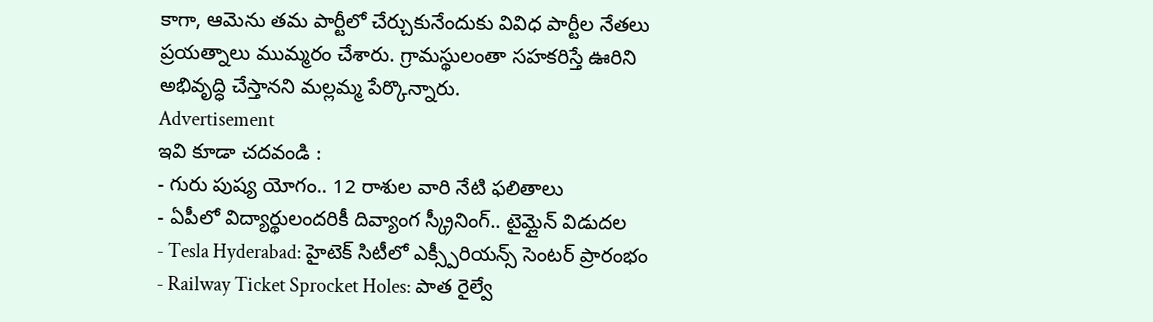కాగా, ఆమెను తమ పార్టీలో చేర్చుకునేందుకు వివిధ పార్టీల నేతలు ప్రయత్నాలు ముమ్మరం చేశారు. గ్రామస్థులంతా సహకరిస్తే ఊరిని అభివృద్ధి చేస్తానని మల్లమ్మ పేర్కొన్నారు.
Advertisement
ఇవి కూడా చదవండి :
- గురు పుష్య యోగం.. 12 రాశుల వారి నేటి ఫలితాలు
- ఏపీలో విద్యార్థులందరికీ దివ్యాంగ స్క్రీనింగ్.. టైమ్లైన్ విడుదల
- Tesla Hyderabad: హైటెక్ సిటీలో ఎక్స్పీరియన్స్ సెంటర్ ప్రారంభం
- Railway Ticket Sprocket Holes: పాత రైల్వే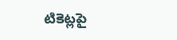టికెట్లపై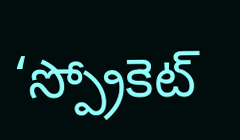‘స్ప్రోకెట్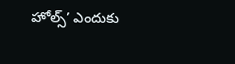హోల్స్’ ఎందుకు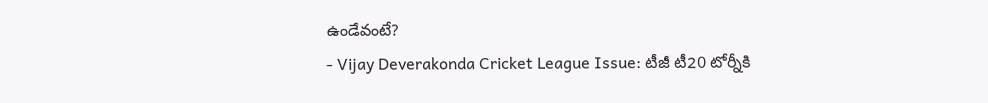ఉండేవంటే?
- Vijay Deverakonda Cricket League Issue: టీజీ టీ20 టోర్నీకి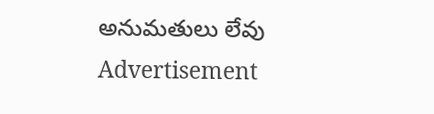అనుమతులు లేవు
Advertisement